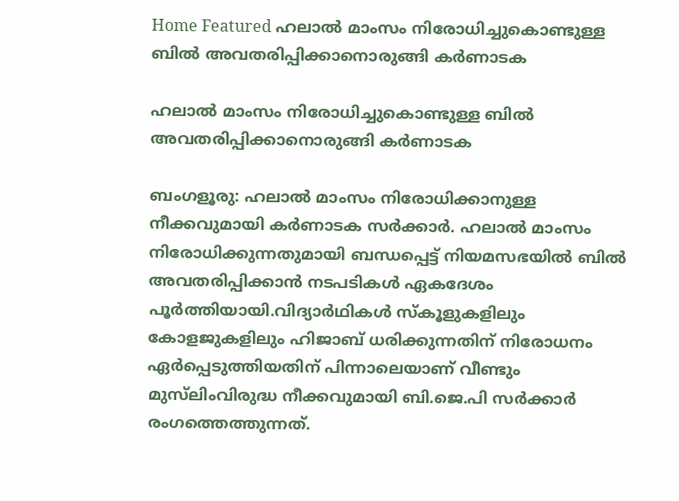Home Featured ഹലാല്‍ മാംസം നിരോധിച്ചുകൊണ്ടുള്ള ബില്‍ അവതരിപ്പിക്കാനൊരുങ്ങി കര്‍ണാടക

ഹലാല്‍ മാംസം നിരോധിച്ചുകൊണ്ടുള്ള ബില്‍ അവതരിപ്പിക്കാനൊരുങ്ങി കര്‍ണാടക

ബംഗളൂരു: ഹലാല്‍ മാംസം നിരോധിക്കാനുള്ള നീക്കവുമായി കര്‍ണാടക സര്‍ക്കാര്‍. ഹലാല്‍ മാംസം നിരോധിക്കുന്നതുമായി ബന്ധപ്പെട്ട് നിയമസഭയില്‍ ബില്‍ അവതരിപ്പിക്കാന്‍ നടപടികള്‍ ഏകദേശം പൂര്‍ത്തിയായി.വിദ്യാര്‍ഥികള്‍ സ്കൂളുകളിലും കോളജുകളിലും ഹിജാബ് ധരിക്കുന്നതിന് നിരോധനം ഏര്‍പ്പെടുത്തിയതിന് പിന്നാലെയാണ് വീണ്ടും മുസ്‍ലിംവിരുദ്ധ നീക്കവുമായി ബി.ജെ.പി സര്‍ക്കാര്‍ രംഗത്തെത്തുന്നത്.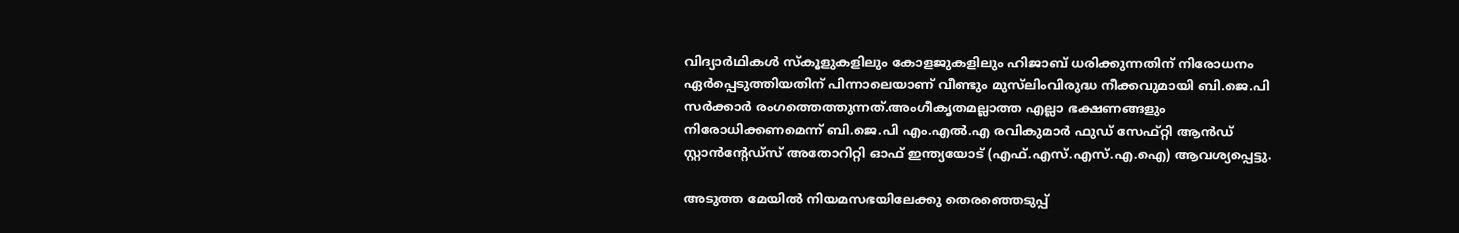വിദ്യാര്‍ഥികള്‍ സ്കൂളുകളിലും കോളജുകളിലും ഹിജാബ് ധരിക്കുന്നതിന് നിരോധനം ഏര്‍പ്പെടുത്തിയതിന് പിന്നാലെയാണ് വീണ്ടും മുസ്‍ലിംവിരുദ്ധ നീക്കവുമായി ബി.ജെ.പി സര്‍ക്കാര്‍ രംഗത്തെത്തുന്നത്.അംഗീകൃതമല്ലാത്ത എല്ലാ ഭക്ഷണങ്ങളും നിരോധിക്കണമെന്ന് ബി.ജെ.പി എം.എല്‍.എ രവികുമാര്‍ ഫുഡ് സേഫ്റ്റി ആന്‍ഡ് സ്റ്റാന്‍ന്റേഡ്സ് അതോറിറ്റി ഓഫ് ഇന്ത്യയോട് (എഫ്.എസ്.എസ്.എ.ഐ) ആവശ്യപ്പെട്ടു.

അടുത്ത മേയില്‍ നിയമസഭയിലേക്കു തെരഞ്ഞെടുപ്പ്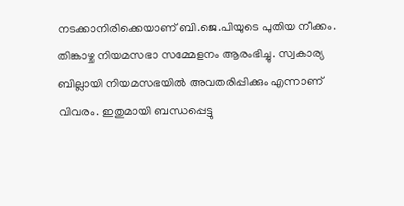നടക്കാനിരിക്കെയാണ് ബി.ജെ.പിയുടെ പുതിയ നീക്കം. തിങ്കാഴ്ച നിയമസഭാ സമ്മേളനം ആരംഭിച്ചു. സ്വകാര്യ ബില്ലായി നിയമസഭയില്‍ അവതരിപ്പിക്കും എന്നാണ് വിവരം. ഇതുമായി ബന്ധപ്പെട്ടു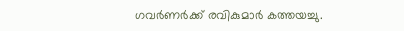ഗവര്‍ണര്‍ക്ക് രവികുമാര്‍ കത്തയച്ചു.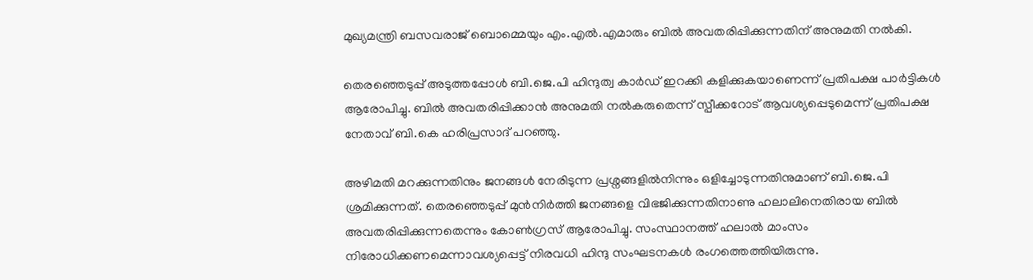മുഖ്യമന്ത്രി ബസവരാജ് ബൊമ്മെയും എം.എല്‍.എമാരും ബില്‍ അവതരിപ്പിക്കുന്നതിന് അനുമതി നല്‍കി.

തെരഞ്ഞെടുപ്പ് അടുത്തപ്പോള്‍ ബി.ജെ.പി ഹിന്ദുത്വ കാര്‍ഡ് ഇറക്കി കളിക്കുകയാണെന്ന് പ്രതിപക്ഷ പാര്‍ട്ടികള്‍ ആരോപിച്ചു. ബില്‍ അവതരിപ്പിക്കാന്‍ അനുമതി നല്‍കരുതെന്ന് സ്പീക്കറോട് ആവശ്യപ്പെടുമെന്ന് പ്രതിപക്ഷ നേതാവ് ബി.കെ ഹരിപ്രസാദ് പറഞ്ഞു.

അഴിമതി മറക്കുന്നതിനും ജനങ്ങള്‍ നേരിടുന്ന പ്രശ്നങ്ങളില്‍നിന്നും ഒളിച്ചോടുന്നതിനുമാണ് ബി.ജെ.പി ശ്രമിക്കുന്നത്. തെരഞ്ഞെടുപ്പ് മുന്‍നിര്‍ത്തി ജനങ്ങളെ വിഭജിക്കുന്നതിനാണു ഹലാലിനെതിരായ ബില്‍ അവതരിപ്പിക്കുന്നതെന്നും കോണ്‍ഗ്രസ് ആരോപിച്ചു. സംസ്ഥാനത്ത് ഹലാല്‍ മാംസം നിരോധിക്കണമെന്നാവശ്യപ്പെട്ട് നിരവധി ഹിന്ദു സംഘടനകള്‍ രംഗത്തെത്തിയിരുന്നു.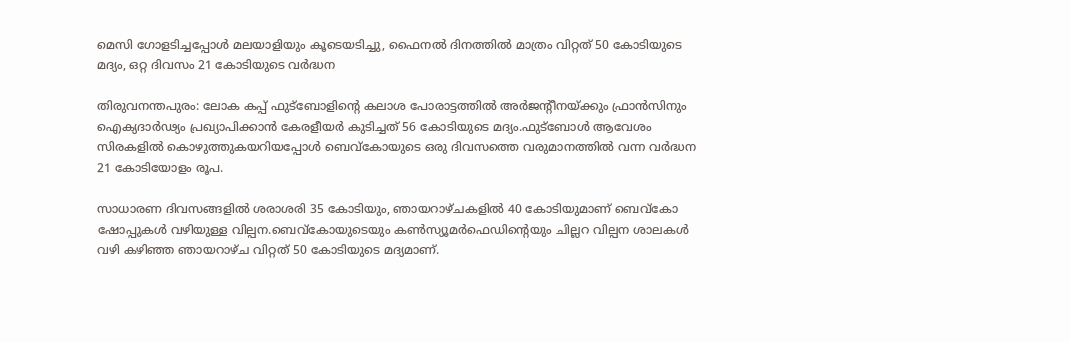മെസി ഗോളടിച്ചപ്പോള്‍ മലയാളിയും കൂടെയടിച്ചു, ഫൈനല്‍ ദിനത്തില്‍ മാത്രം വിറ്റത് 50 കോടിയുടെ മദ്യം, ഒറ്റ ദിവസം 21 കോടിയുടെ വര്‍ദ്ധന

തിരുവനന്തപുരം: ലോക കപ്പ് ഫുട്‌ബോളിന്റെ കലാശ പോരാട്ടത്തില്‍ അര്‍ജന്റീനയ്ക്കും ഫ്രാന്‍സിനും ഐക്യദാര്‍ഢ്യം പ്രഖ്യാപിക്കാന്‍ കേരളീയര്‍ കുടിച്ചത് 56 കോടിയുടെ മദ്യം.ഫുട്‌ബോള്‍ ആവേശം സിരകളില്‍ കൊഴുത്തുകയറിയപ്പോള്‍ ബെവ്‌കോയുടെ ഒരു ദിവസത്തെ വരുമാനത്തില്‍ വന്ന വര്‍ദ്ധന 21 കോടിയോളം രൂപ.

സാധാരണ ദിവസങ്ങളില്‍ ശരാശരി 35 കോടിയും, ഞായറാഴ്ചകളില്‍ 40 കോടിയുമാണ് ബെവ്‌കോ ഷോപ്പുകള്‍ വഴിയുള്ള വില്പന.ബെവ്‌കോയുടെയും കണ്‍സ്യൂമര്‍ഫെഡിന്റെയും ചില്ലറ വില്പന ശാലകള്‍ വഴി കഴിഞ്ഞ ഞായറാഴ്ച വിറ്റത് 50 കോടിയുടെ മദ്യമാണ്.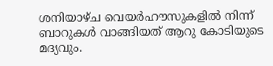ശനിയാഴ്ച വെയര്‍ഹൗസുകളില്‍ നിന്ന് ബാറുകള്‍ വാങ്ങിയത് ആറു കോടിയുടെ മദ്യവും.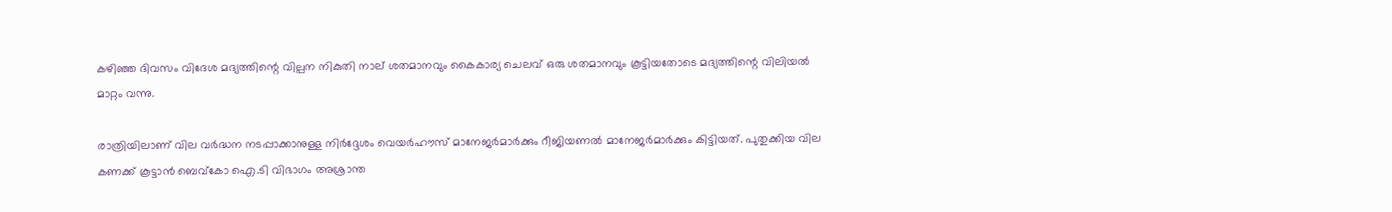കഴിഞ്ഞ ദിവസം വിദേശ മദ്യത്തിന്റെ വില്പന നികുതി നാല് ശതമാനവും കൈകാര്യ ചെലവ് ഒരു ശതമാനവും കൂട്ടിയതോടെ മദ്യത്തിന്റെ വിലിയല്‍ മാറ്റം വന്നു.

രാത്രിയിലാണ് വില വര്‍ദ്ധന നടപ്പാക്കാനുള്ള നിര്‍ദ്ദേശം വെയര്‍ഹൗസ് മാനേജര്‍മാര്‍ക്കും റീജിയണല്‍ മാനേജര്‍മാര്‍ക്കും കിട്ടിയത്. പുതുക്കിയ വില കണക്ക് കൂട്ടാന്‍ ബെവ്‌കോ ഐ.ടി വിഭാഗം അശ്രാന്ത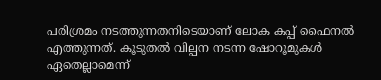പരിശ്രമം നടത്തുന്നതനിടെയാണ് ലോക കപ്പ് ഫൈനല്‍ എത്തുന്നത്. കൂടുതല്‍ വില്പന നടന്ന ഷോറൂമുകള്‍ ഏതെല്ലാമെന്ന്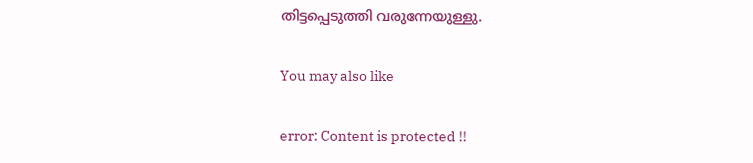തിട്ടപ്പെടുത്തി വരുന്നേയുള്ളു.

You may also like

error: Content is protected !!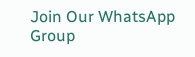Join Our WhatsApp Group